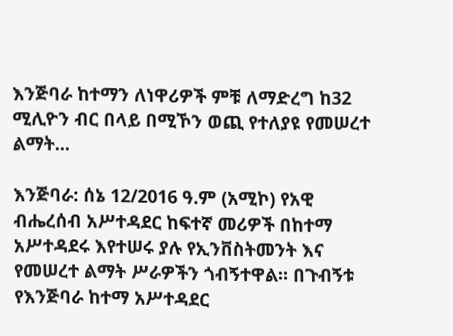እንጅባራ ከተማን ለነዋሪዎች ምቹ ለማድረግ ከ32 ሚሊዮን ብር በላይ በሚኾን ወጪ የተለያዩ የመሠረተ ልማት...

እንጅባራ: ሰኔ 12/2016 ዓ.ም (አሚኮ) የአዊ ብሔረሰብ አሥተዳደር ከፍተኛ መሪዎች በከተማ አሥተዳደሩ እየተሠሩ ያሉ የኢንቨስትመንት እና የመሠረተ ልማት ሥራዎችን ጎብኝተዋል። በጉብኝቱ የእንጅባራ ከተማ አሥተዳደር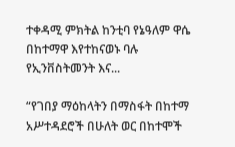ተቀዳሚ ምክትል ከንቲባ የኔዓለም ዋሴ በከተማዋ እየተከናወኑ ባሉ የኢንቨስትመንት እና...

“የገበያ ማዕከላትን በማስፋት በከተማ አሥተዳደሮች በሁለት ወር በከተሞች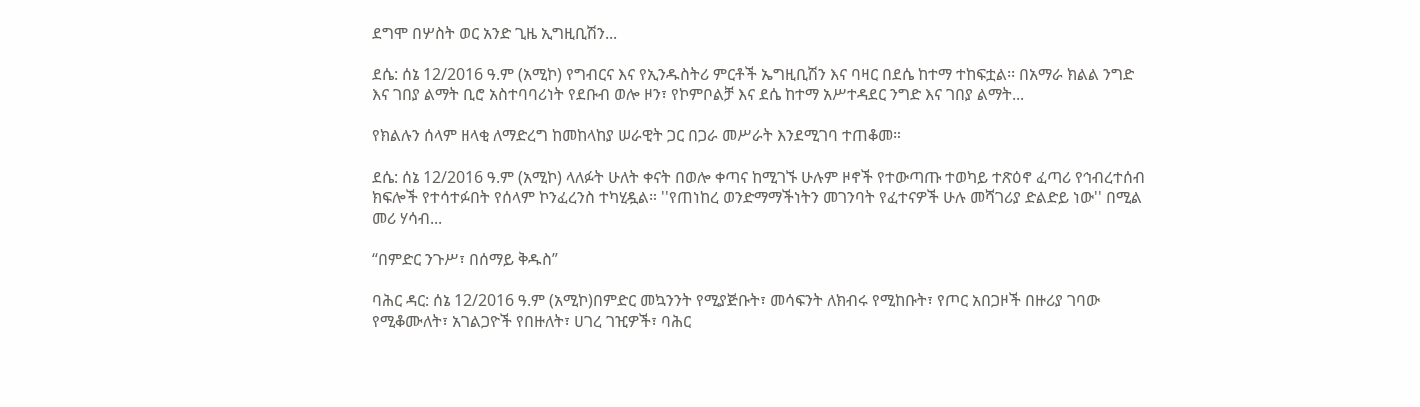ደግሞ በሦስት ወር አንድ ጊዜ ኢግዚቢሽን...

ደሴ: ሰኔ 12/2016 ዓ.ም (አሚኮ) የግብርና እና የኢንዱስትሪ ምርቶች ኤግዚቢሽን እና ባዛር በደሴ ከተማ ተከፍቷል፡፡ በአማራ ክልል ንግድ እና ገበያ ልማት ቢሮ አስተባባሪነት የደቡብ ወሎ ዞን፣ የኮምቦልቻ እና ደሴ ከተማ አሥተዳደር ንግድ እና ገበያ ልማት...

የክልሉን ሰላም ዘላቂ ለማድረግ ከመከላከያ ሠራዊት ጋር በጋራ መሥራት እንደሚገባ ተጠቆመ።

ደሴ: ሰኔ 12/2016 ዓ.ም (አሚኮ) ላለፉት ሁለት ቀናት በወሎ ቀጣና ከሚገኙ ሁሉም ዞኖች የተውጣጡ ተወካይ ተጽዕኖ ፈጣሪ የኅብረተሰብ ክፍሎች የተሳተፉበት የሰላም ኮንፈረንስ ተካሂዷል። ''የጠነከረ ወንድማማችነትን መገንባት የፈተናዎች ሁሉ መሻገሪያ ድልድይ ነው'' በሚል መሪ ሃሳብ...

“በምድር ንጉሥ፣ በሰማይ ቅዱስ”

ባሕር ዳር: ሰኔ 12/2016 ዓ.ም (አሚኮ)በምድር መኳንንት የሚያጅቡት፣ መሳፍንት ለክብሩ የሚከቡት፣ የጦር አበጋዞች በዙሪያ ገባው የሚቆሙለት፣ አገልጋዮች የበዙለት፣ ሀገረ ገዢዎች፣ ባሕር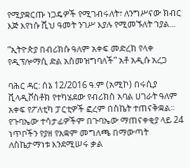የሚያቋርጡ ነጋዴዎች የሚገብሩለት፣ ለንግሥናው ክብር እጅ እየነሱ ሺህ ዓመት ንገሥ እያሉ የሚመኙለት ኀያል...

“ኢትዮጵያ በብሪክሱ ዓለም አቀፍ መድረክ የላቀ የዲፕሎማሲ ድል አስመዝግባለች” አቶ አዲሱ አረጋ

ባሕር ዳር: ሰኔ 12/2016 ዓ.ም (አሚኮ) በሩሲያ ቪላዲቮስቶክ የተካሄደው የብሪክስ አባል ሀገራት ዓለም አቀፍ የፖለቲካ ፓርቲዎች ፎረም በስኬት ተጠናቅቋል፡፡ የጉባኤው ተሳታፊዎችም በጉባኤው ማጠናቀቂያ ላይ 24 ነጥቦችን የያዘ የአቋም መግለጫ በማውጣት ለስኬታማነቱ እንደሚሠሩ ቃል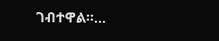ገብተዋል።...